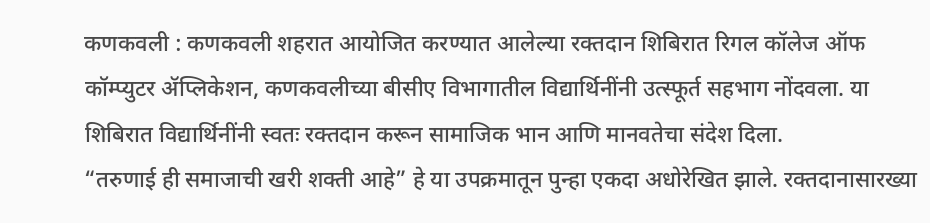कणकवली : कणकवली शहरात आयोजित करण्यात आलेल्या रक्तदान शिबिरात रिगल कॉलेज ऑफ कॉम्प्युटर ॲप्लिकेशन, कणकवलीच्या बीसीए विभागातील विद्यार्थिनींनी उत्स्फूर्त सहभाग नोंदवला. या शिबिरात विद्यार्थिनींनी स्वतः रक्तदान करून सामाजिक भान आणि मानवतेचा संदेश दिला.
“तरुणाई ही समाजाची खरी शक्ती आहे” हे या उपक्रमातून पुन्हा एकदा अधोरेखित झाले. रक्तदानासारख्या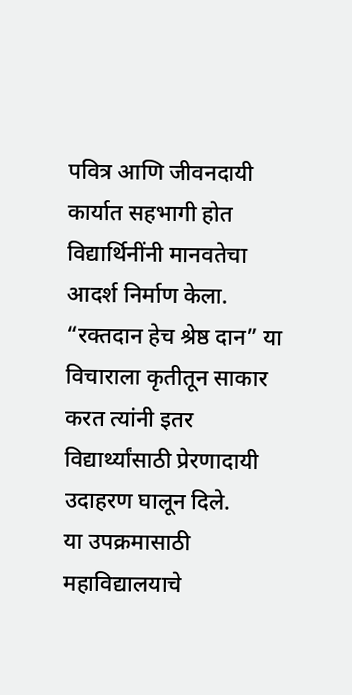पवित्र आणि जीवनदायी कार्यात सहभागी होत विद्यार्थिनींनी मानवतेचा आदर्श निर्माण केला. “रक्तदान हेच श्रेष्ठ दान” या विचाराला कृतीतून साकार करत त्यांनी इतर विद्यार्थ्यांसाठी प्रेरणादायी उदाहरण घालून दिले.
या उपक्रमासाठी महाविद्यालयाचे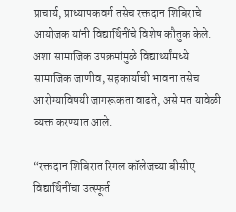प्राचार्य, प्राध्यापकवर्ग तसेच रक्तदान शिबिराचे आयोजक यांनी विद्यार्थिनींचे विशेष कौतुक केले. अशा सामाजिक उपक्रमांमुळे विद्यार्थ्यांमध्ये सामाजिक जाणीव, सहकार्याची भावना तसेच आरोग्याविषयी जागरूकता वाढते, असे मत यावेळी व्यक्त करण्यात आले.

“रक्तदान शिबिरात रिगल कॉलेजच्या बीसीए विद्यार्थिनींचा उत्स्फूर्त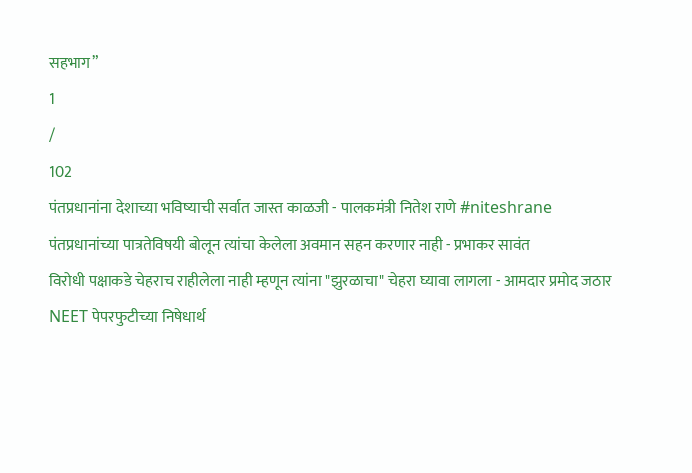सहभाग”
1
/
102
पंतप्रधानांना देशाच्या भविष्याची सर्वात जास्त काळजी - पालकमंत्री नितेश राणे #niteshrane
पंतप्रधानांच्या पात्रतेविषयी बोलून त्यांचा केलेला अवमान सहन करणार नाही - प्रभाकर सावंत
विरोधी पक्षाकडे चेहराच राहीलेला नाही म्हणून त्यांना "झुरळाचा" चेहरा घ्यावा लागला - आमदार प्रमोद जठार
NEET पेपरफुटीच्या निषेधार्थ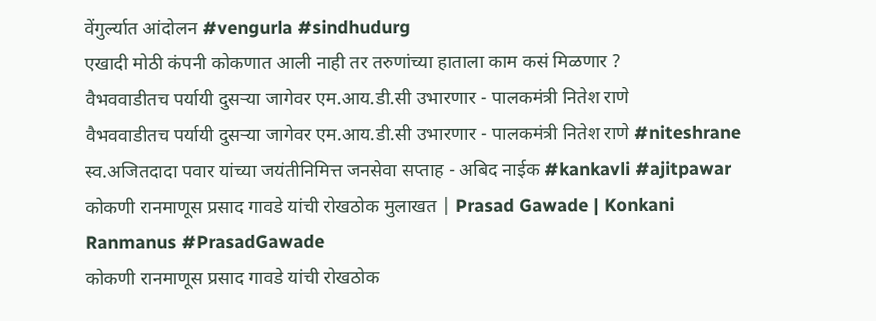वेंगुर्ल्यात आंदोलन #vengurla #sindhudurg
एखादी मोठी कंपनी कोकणात आली नाही तर तरुणांच्या हाताला काम कसं मिळणार ?
वैभववाडीतच पर्यायी दुसऱ्या जागेवर एम.आय.डी.सी उभारणार - पालकमंत्री नितेश राणे
वैभववाडीतच पर्यायी दुसऱ्या जागेवर एम.आय.डी.सी उभारणार - पालकमंत्री नितेश राणे #niteshrane
स्व.अजितदादा पवार यांच्या जयंतीनिमित्त जनसेवा सप्ताह - अबिद नाईक #kankavli #ajitpawar
कोकणी रानमाणूस प्रसाद गावडे यांची रोखठोक मुलाखत | Prasad Gawade | Konkani Ranmanus #PrasadGawade
कोकणी रानमाणूस प्रसाद गावडे यांची रोखठोक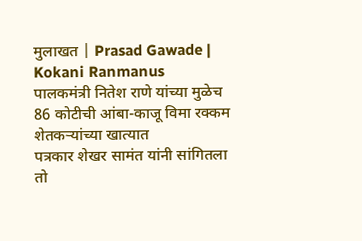मुलाखत | Prasad Gawade | Kokani Ranmanus
पालकमंत्री नितेश राणे यांच्या मुळेच 86 कोटीची आंबा-काजू विमा रक्कम शेतकऱ्यांच्या खात्यात
पत्रकार शेखर सामंत यांनी सांगितला तो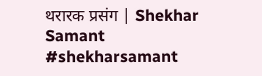थरारक प्रसंग | Shekhar Samant #shekharsamant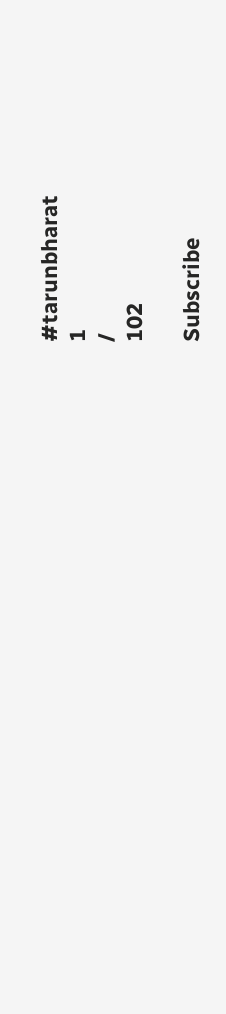#tarunbharat
1
/
102

Subscribe